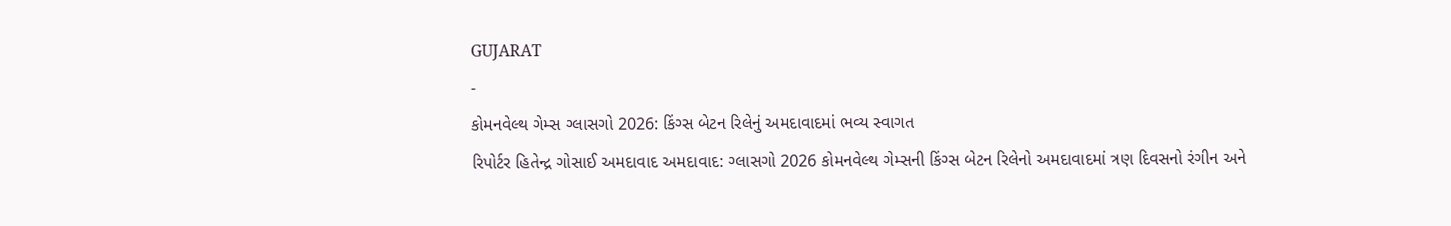GUJARAT
-
કોમનવેલ્થ ગેમ્સ ગ્લાસગો 2026: કિંગ્સ બેટન રિલેનું અમદાવાદમાં ભવ્ય સ્વાગત
રિપોર્ટર હિતેન્દ્ર ગોસાઈ અમદાવાદ અમદાવાદ: ગ્લાસગો 2026 કોમનવેલ્થ ગેમ્સની કિંગ્સ બેટન રિલેનો અમદાવાદમાં ત્રણ દિવસનો રંગીન અને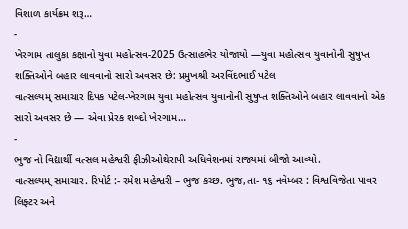વિશાળ કાર્યક્રમ શરૂ…
-
ખેરગામ તાલુકા કક્ષાનો યુવા મહોત્સવ-2025 ઉત્સાહભેર યોજાયો —યુવા મહોત્સવ યુવાનોની સુષુપ્ત શક્તિઓને બહાર લાવવાનો સારો અવસર છે: પ્રમુખશ્રી અરવિંદભાઈ પટેલ
વાત્સલ્યમ્ સમાચાર દિપક પટેલ-ખેરગામ યુવા મહોત્સવ યુવાનોની સુષુપ્ત શક્તિઓને બહાર લાવવાનો એક સારો અવસર છે — એવા પ્રેરક શબ્દો ખેરગામ…
-
ભુજ નો વિદ્યાર્થી વત્સલ મહેશ્વરી ફીઝીઓથેરાપી અધિવેશનમાં રાજ્યમાં બીજો આવ્યો.
વાત્સલ્યમ્ સમાચાર. રિપોર્ટ :- રમેશ મહેશ્વરી – ભુજ કચ્છ. ભુજ,તા- ૧૬ નવેમ્બર : વિશ્વવિજેતા પાવર લિફ્ટર અને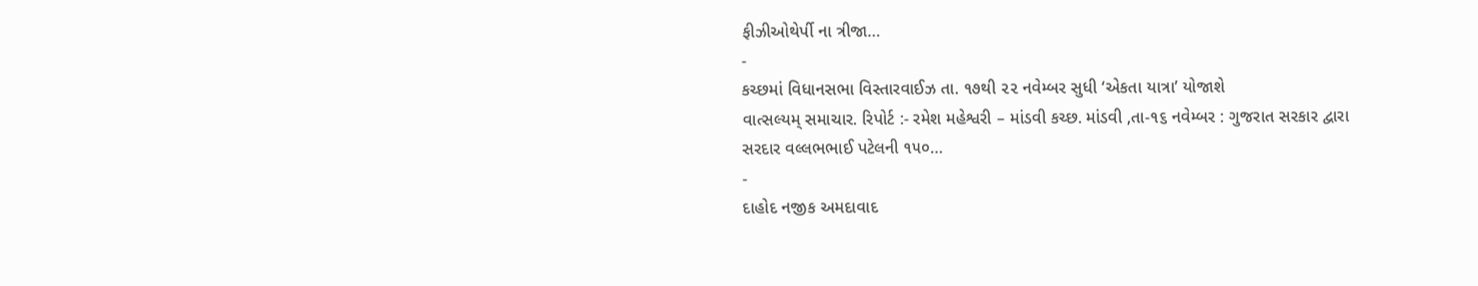ફીઝીઓથેર્પી ના ત્રીજા…
-
કચ્છમાં વિધાનસભા વિસ્તારવાઈઝ તા. ૧૭થી ૨૨ નવેમ્બર સુધી ‘એકતા યાત્રા’ યોજાશે
વાત્સલ્યમ્ સમાચાર. રિપોર્ટ :- રમેશ મહેશ્વરી – માંડવી કચ્છ. માંડવી ,તા-૧૬ નવેમ્બર : ગુજરાત સરકાર દ્વારા સરદાર વલ્લભભાઈ પટેલની ૧૫૦…
-
દાહોદ નજીક અમદાવાદ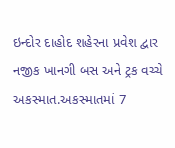ઇન્દોર દાહોદ શહેરના પ્રવેશ દ્વાર નજીક ખાનગી બસ અને ટ્રક વચ્ચે અકસ્માત.અકસ્માતમાં 7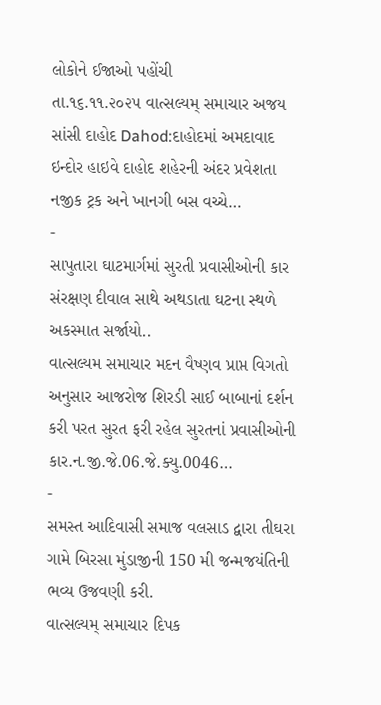લોકોને ઈજાઓ પહોંચી
તા.૧૬.૧૧.૨૦૨૫ વાત્સલ્યમ્ સમાચાર અજય સાંસી દાહોદ Dahod:દાહોદમાં અમદાવાદ ઇન્દોર હાઇવે દાહોદ શહેરની અંદર પ્રવેશતા નજીક ટ્રક અને ખાનગી બસ વચ્ચે…
-
સાપુતારા ઘાટમાર્ગમાં સુરતી પ્રવાસીઓની કાર સંરક્ષણ દીવાલ સાથે અથડાતા ઘટના સ્થળે અકસ્માત સર્જાયો..
વાત્સલ્યમ સમાચાર મદન વૈષ્ણવ પ્રાપ્ત વિગતો અનુસાર આજરોજ શિરડી સાઈ બાબાનાં દર્શન કરી પરત સુરત ફરી રહેલ સુરતનાં પ્રવાસીઓની કાર.ન.જી.જે.06.જે.ક્યુ.0046…
-
સમસ્ત આદિવાસી સમાજ વલસાડ દ્વારા તીઘરા ગામે બિરસા મુંડાજીની 150 મી જન્મજયંતિની ભવ્ય ઉજવણી કરી.
વાત્સલ્યમ્ સમાચાર દિપક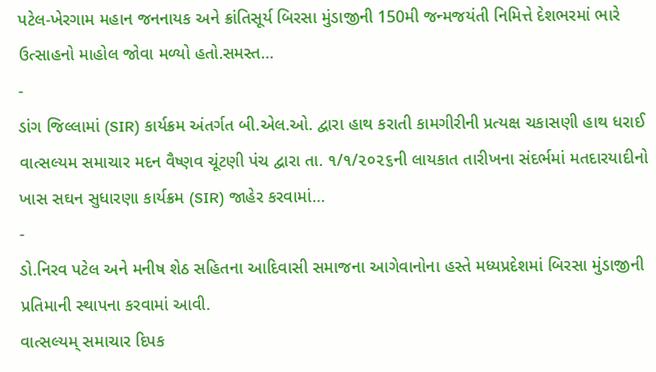પટેલ-ખેરગામ મહાન જનનાયક અને ક્રાંતિસૂર્ય બિરસા મુંડાજીની 150મી જન્મજયંતી નિમિત્તે દેશભરમાં ભારે ઉત્સાહનો માહોલ જોવા મળ્યો હતો.સમસ્ત…
-
ડાંગ જિલ્લામાં (SIR) કાર્યક્રમ અંતર્ગત બી.એલ.ઓ. દ્વારા હાથ કરાતી કામગીરીની પ્રત્યક્ષ ચકાસણી હાથ ધરાઈ
વાત્સલ્યમ સમાચાર મદન વૈષ્ણવ ચૂંટણી પંચ દ્વારા તા. ૧/૧/૨૦૨૬ની લાયકાત તારીખના સંદર્ભમાં મતદારયાદીનો ખાસ સઘન સુધારણા કાર્યક્રમ (SIR) જાહેર કરવામાં…
-
ડો.નિરવ પટેલ અને મનીષ શેઠ સહિતના આદિવાસી સમાજના આગેવાનોના હસ્તે મધ્યપ્રદેશમાં બિરસા મુંડાજીની પ્રતિમાની સ્થાપના કરવામાં આવી.
વાત્સલ્યમ્ સમાચાર દિપક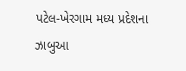પટેલ-ખેરગામ મધ્ય પ્રદેશના ઝાબુઆ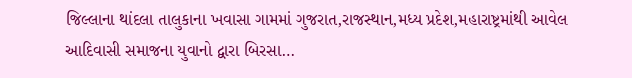જિલ્લાના થાંદલા તાલુકાના ખવાસા ગામમાં ગુજરાત,રાજસ્થાન,મધ્ય પ્રદેશ,મહારાષ્ટ્રમાંથી આવેલ આદિવાસી સમાજના યુવાનો દ્વારા બિરસા…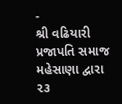-
શ્રી વઢિયારી પ્રજાપતિ સમાજ મહેસાણા દ્વારા ૨૩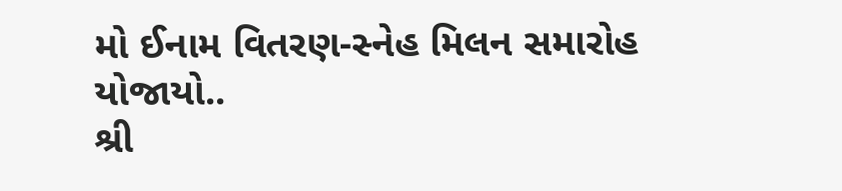મો ઈનામ વિતરણ-સ્નેહ મિલન સમારોહ યોજાયો..
શ્રી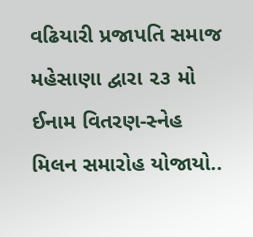વઢિયારી પ્રજાપતિ સમાજ મહેસાણા દ્વારા ૨૩ મો ઈનામ વિતરણ-સ્નેહ મિલન સમારોહ યોજાયો..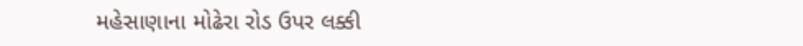મહેસાણાના મોઢેરા રોડ ઉપર લક્કી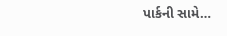પાર્કની સામે…